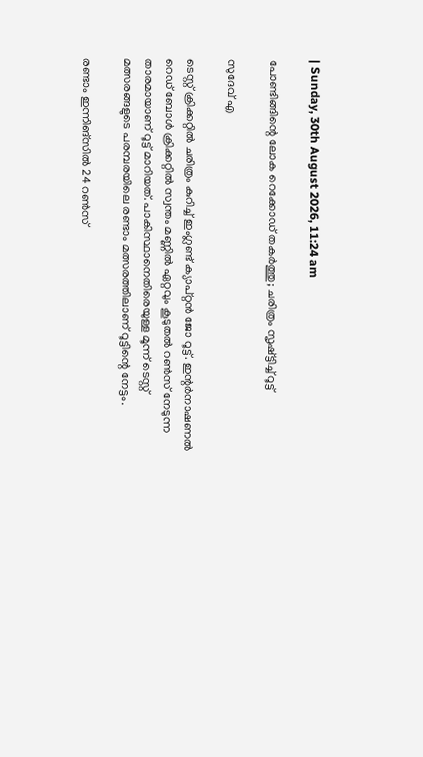| Sunday, 30th August 2026, 11:24 am

പോണ്ടിങ്ങിന്റെ ലോക റെക്കോഡ് തകര്‍ത്തു; ചരിത്രം സൃഷ്ട്ടിച്ച് റൂട്ട്

സുദേവ് എ

ടെസ്റ്റ് ക്രിക്കറ്റില്‍ ചരിത്രം കുറിച്ച് ഇംഗ്ലണ്ട് ക്യാപ്റ്റന്‍ ജോ റൂട്ട്. ഇന്റര്‍നാഷണല്‍ റെഡ് ബോള്‍ ക്രിക്കറ്റില്‍ സ്വന്തം മണ്ണില്‍ ഏറ്റവും കൂടുതല്‍ റണ്‍സ് നേടുന്ന താരമായാണ് റൂട്ട് മാറിയത്. പാകിസ്ഥാനെതിരെയുള്ള മൂന്ന് ടെസ്റ്റ് മത്സരങ്ങളുടെ പരമ്പരയിലെ രണ്ടാം മത്സരത്തിലാണ് റൂട്ടിന്റെ നേട്ടം.

രണ്ടാം ഇന്നിങ്‌സില്‍ 24 റണ്‍സ്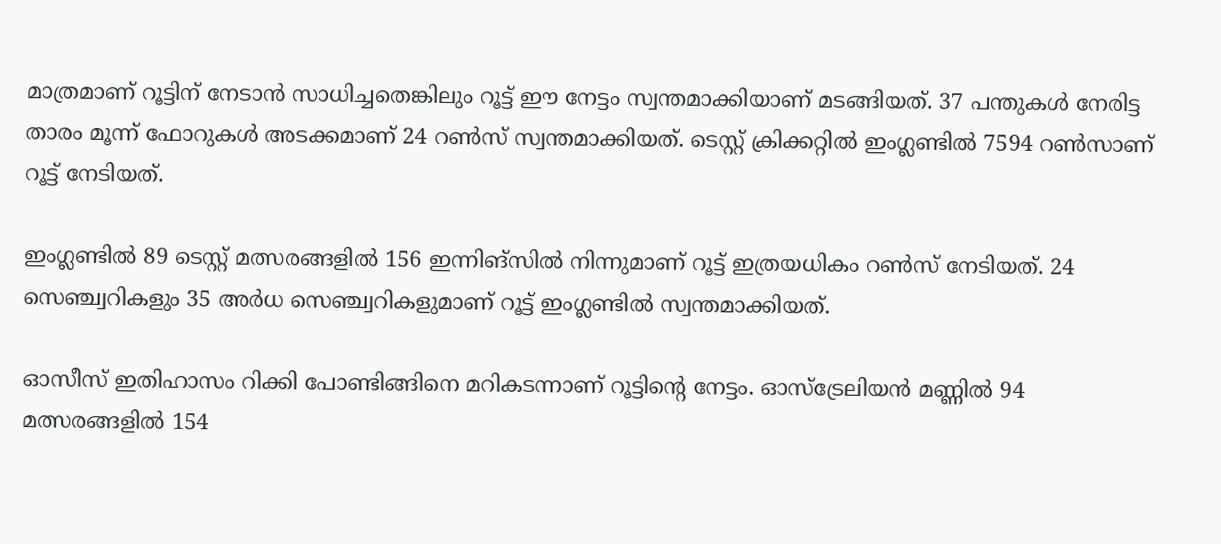മാത്രമാണ് റൂട്ടിന് നേടാന്‍ സാധിച്ചതെങ്കിലും റൂട്ട് ഈ നേട്ടം സ്വന്തമാക്കിയാണ് മടങ്ങിയത്. 37 പന്തുകള്‍ നേരിട്ട താരം മൂന്ന് ഫോറുകള്‍ അടക്കമാണ് 24 റണ്‍സ് സ്വന്തമാക്കിയത്. ടെസ്റ്റ് ക്രിക്കറ്റില്‍ ഇംഗ്ലണ്ടില്‍ 7594 റണ്‍സാണ് റൂട്ട് നേടിയത്.

ഇംഗ്ലണ്ടില്‍ 89 ടെസ്റ്റ് മത്സരങ്ങളില്‍ 156 ഇന്നിങ്‌സില്‍ നിന്നുമാണ് റൂട്ട് ഇത്രയധികം റണ്‍സ് നേടിയത്. 24 സെഞ്ച്വറികളും 35 അര്‍ധ സെഞ്ച്വറികളുമാണ് റൂട്ട് ഇംഗ്ലണ്ടില്‍ സ്വന്തമാക്കിയത്.

ഓസീസ് ഇതിഹാസം റിക്കി പോണ്ടിങ്ങിനെ മറികടന്നാണ് റൂട്ടിന്റെ നേട്ടം. ഓസ്ട്രേലിയന്‍ മണ്ണില്‍ 94 മത്സരങ്ങളില്‍ 154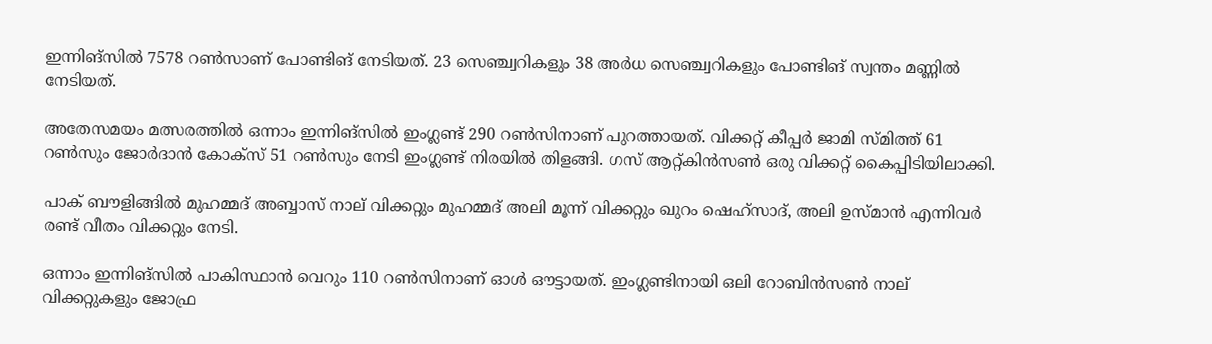ഇന്നിങ്‌സില്‍ 7578 റണ്‍സാണ് പോണ്ടിങ് നേടിയത്. 23 സെഞ്ച്വറികളും 38 അര്‍ധ സെഞ്ച്വറികളും പോണ്ടിങ് സ്വന്തം മണ്ണില്‍ നേടിയത്.

അതേസമയം മത്സരത്തില്‍ ഒന്നാം ഇന്നിങ്‌സില്‍ ഇംഗ്ലണ്ട് 290 റണ്‍സിനാണ് പുറത്തായത്. വിക്കറ്റ് കീപ്പര്‍ ജാമി സ്മിത്ത് 61 റണ്‍സും ജോര്‍ദാന്‍ കോക്‌സ് 51 റണ്‍സും നേടി ഇംഗ്ലണ്ട് നിരയില്‍ തിളങ്ങി. ഗസ് ആറ്റ്കിന്‍സണ്‍ ഒരു വിക്കറ്റ് കൈപ്പിടിയിലാക്കി.

പാക് ബൗളിങ്ങില്‍ മുഹമ്മദ് അബ്ബാസ് നാല് വിക്കറ്റും മുഹമ്മദ് അലി മൂന്ന് വിക്കറ്റും ഖുറം ഷെഹ്സാദ്, അലി ഉസ്മാന്‍ എന്നിവര്‍ രണ്ട് വീതം വിക്കറ്റും നേടി.

ഒന്നാം ഇന്നിങ്‌സില്‍ പാകിസ്ഥാന്‍ വെറും 110 റണ്‍സിനാണ് ഓള്‍ ഔട്ടായത്. ഇംഗ്ലണ്ടിനായി ഒലി റോബിന്‍സണ്‍ നാല് വിക്കറ്റുകളും ജോഫ്ര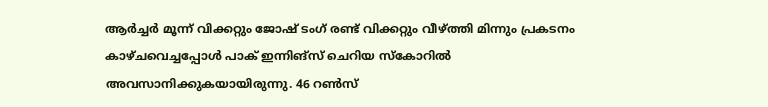ആര്‍ച്ചര്‍ മൂന്ന് വിക്കറ്റും ജോഷ് ടംഗ് രണ്ട് വിക്കറ്റും വീഴ്ത്തി മിന്നും പ്രകടനം കാഴ്ചവെച്ചപ്പോള്‍ പാക് ഇന്നിങ്‌സ് ചെറിയ സ്‌കോറില്‍ അവസാനിക്കുകയായിരുന്നു. 46 റണ്‍സ്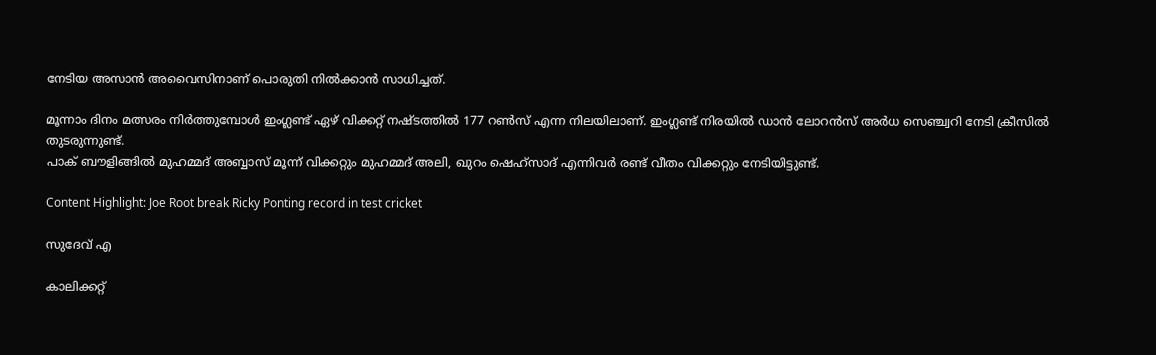നേടിയ അസാന്‍ അവൈസിനാണ് പൊരുതി നില്‍ക്കാന്‍ സാധിച്ചത്.

മൂന്നാം ദിനം മത്സരം നിര്‍ത്തുമ്പോള്‍ ഇംഗ്ലണ്ട് ഏഴ് വിക്കറ്റ് നഷ്ടത്തില്‍ 177 റണ്‍സ് എന്ന നിലയിലാണ്. ഇംഗ്ലണ്ട് നിരയില്‍ ഡാന്‍ ലോറന്‍സ് അര്‍ധ സെഞ്ച്വറി നേടി ക്രീസില്‍ തുടരുന്നുണ്ട്.
പാക് ബൗളിങ്ങില്‍ മുഹമ്മദ് അബ്ബാസ് മൂന്ന് വിക്കറ്റും മുഹമ്മദ് അലി, ഖുറം ഷെഹ്സാദ് എന്നിവര്‍ രണ്ട് വീതം വിക്കറ്റും നേടിയിട്ടുണ്ട്.

Content Highlight: Joe Root break Ricky Ponting record in test cricket

സുദേവ് എ

കാലിക്കറ്റ്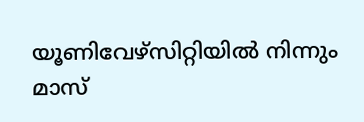യൂണിവേഴ്‌സിറ്റിയില്‍ നിന്നും മാസ്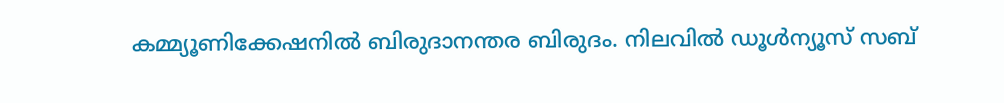കമ്മ്യൂണിക്കേഷനില്‍ ബിരുദാനന്തര ബിരുദം. നിലവില്‍ ഡൂള്‍ന്യൂസ് സബ്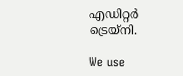എഡിറ്റര്‍ ട്രെയ്‌നി.

We use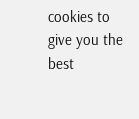cookies to give you the best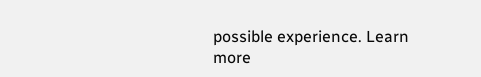possible experience. Learn more